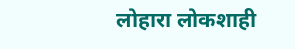लोहारा लोकशाही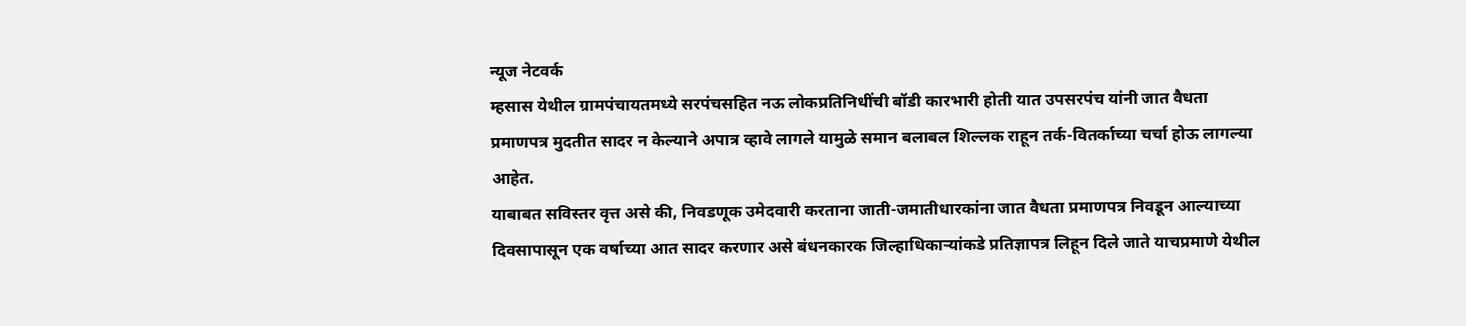न्यूज नेटवर्क
म्हसास येथील ग्रामपंचायतमध्ये सरपंचसहित नऊ लोकप्रतिनिधींची बॉडी कारभारी होती यात उपसरपंच यांनी जात वैधता प्रमाणपत्र मुदतीत सादर न केल्याने अपात्र व्हावे लागले यामुळे समान बलाबल शिल्लक राहून तर्क-वितर्काच्या चर्चा होऊ लागल्या आहेत.
याबाबत सविस्तर वृत्त असे की, निवडणूक उमेदवारी करताना जाती-जमातीधारकांना जात वैधता प्रमाणपत्र निवडून आल्याच्या दिवसापासून एक वर्षाच्या आत सादर करणार असे बंधनकारक जिल्हाधिकाऱ्यांकडे प्रतिज्ञापत्र लिहून दिले जाते याचप्रमाणे येथील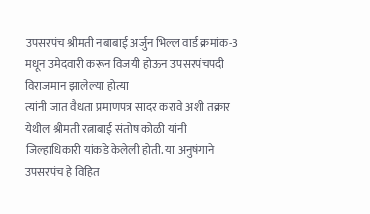उपसरपंच श्रीमती नबाबाई अर्जुन भिल्ल वार्ड क्रमांक-3 मधून उमेदवारी करून विजयी होऊन उपसरपंचपदी विराजमान झालेल्या होत्या
त्यांनी जात वैधता प्रमाणपत्र सादर करावे अशी तक्रार येथील श्रीमती रत्नाबाई संतोष कोळी यांनी जिल्हाधिकारी यांकडे केलेली होती. या अनुषंगाने उपसरपंच हे विहित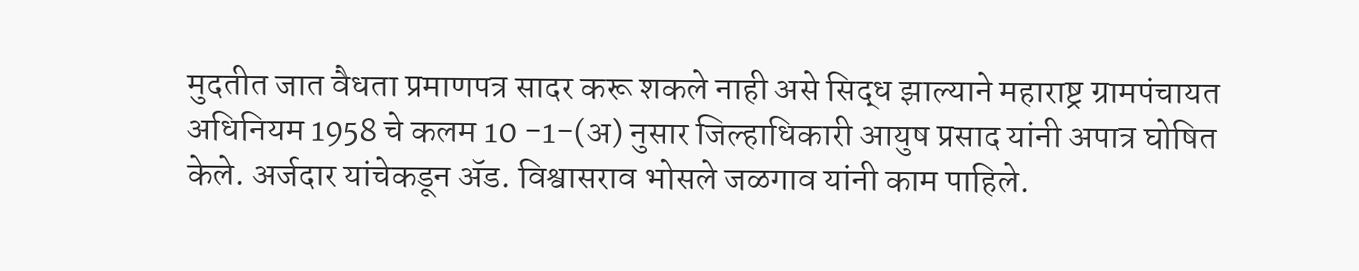मुदतीत जात वैधता प्रमाणपत्र सादर करू शकले नाही असे सिद्ध झाल्याने महाराष्ट्र ग्रामपंचायत अधिनियम 1958 चे कलम 10 -1-(अ) नुसार जिल्हाधिकारी आयुष प्रसाद यांनी अपात्र घोषित केले. अर्जदार यांचेकडून ॲड. विश्वासराव भोसले जळगाव यांनी काम पाहिले.